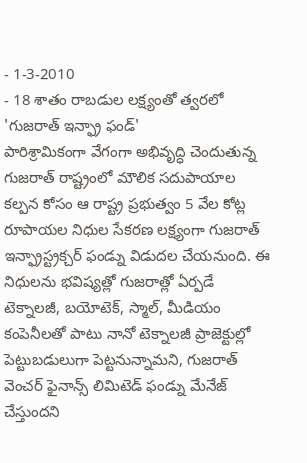- 1-3-2010
- 18 శాతం రాబడుల లక్ష్యంతో త్వరలో 'గుజరాత్ ఇన్ఫ్రా ఫండ్'
పారిశ్రామికంగా వేగంగా అభివృద్ధి చెందుతున్న గుజరాత్ రాష్ట్రంలో మౌలిక సదుపాయాల కల్పన కోసం ఆ రాష్ట్ర ప్రభుత్వం 5 వేల కోట్ల రూపాయల నిధుల సేకరణ లక్ష్యంగా గుజరాత్ ఇన్ఫ్రాస్ట్రక్చర్ ఫండ్ను విడుదల చేయనుంది. ఈ నిధులను భవిష్యత్లో గుజరాత్లో ఏర్పడే టెక్నాలజీ, బయోటెక్, స్మాల్, మీడియం కంపెనీలతో పాటు నానో టెక్నాలజీ ప్రాజెక్టుల్లో పెట్టుబడులుగా పెట్టనున్నామని, గుజరాత్ వెంచర్ ఫైనాన్స్ లిమిటెడ్ ఫండ్ను మేనేజ్ చేస్తుందని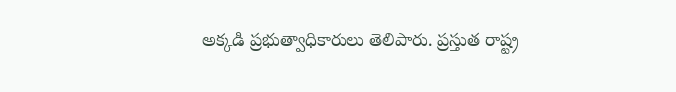అక్కడి ప్రభుత్వాధికారులు తెలిపారు. ప్రస్తుత రాష్ట్ర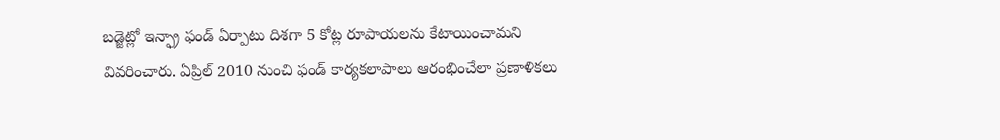బడ్జెట్లో ఇన్ఫ్రా ఫండ్ ఏర్పాటు దిశగా 5 కోట్ల రూపాయలను కేటాయించామని వివరించారు. ఏప్రిల్ 2010 నుంచి ఫండ్ కార్యకలాపాలు ఆరంభించేలా ప్రణాళికలు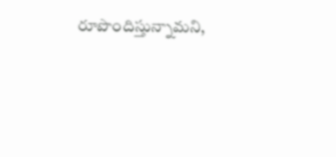రూపొందిస్తున్నామని,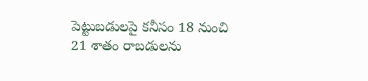పెట్టుబడులపై కనీసం 18 నుంచి 21 శాతం రాబడులను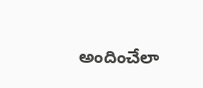అందించేలా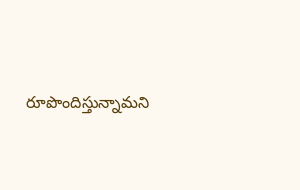రూపొందిస్తున్నామని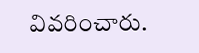వివరించారు.